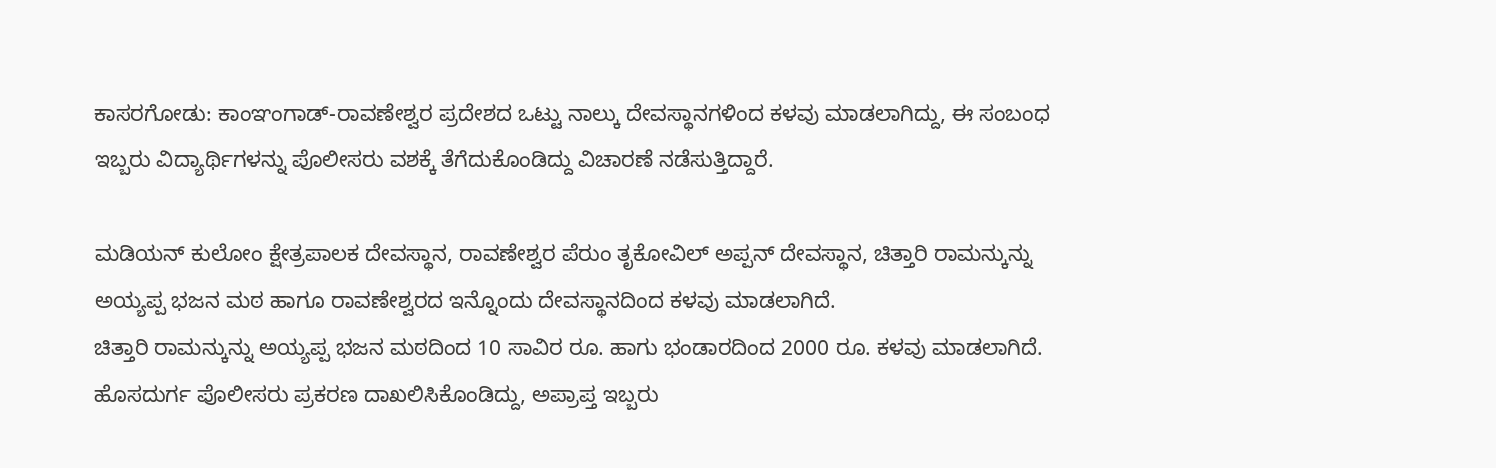ಕಾಸರಗೋಡು: ಕಾಂಞಂಗಾಡ್-ರಾವಣೇಶ್ವರ ಪ್ರದೇಶದ ಒಟ್ಟು ನಾಲ್ಕು ದೇವಸ್ಥಾನಗಳಿಂದ ಕಳವು ಮಾಡಲಾಗಿದ್ದು, ಈ ಸಂಬಂಧ ಇಬ್ಬರು ವಿದ್ಯಾರ್ಥಿಗಳನ್ನು ಪೊಲೀಸರು ವಶಕ್ಕೆ ತೆಗೆದುಕೊಂಡಿದ್ದು ವಿಚಾರಣೆ ನಡೆಸುತ್ತಿದ್ದಾರೆ.

ಮಡಿಯನ್ ಕುಲೋಂ ಕ್ಷೇತ್ರಪಾಲಕ ದೇವಸ್ಥಾನ, ರಾವಣೇಶ್ವರ ಪೆರುಂ ತೃಕೋವಿಲ್ ಅಪ್ಪನ್ ದೇವಸ್ಥಾನ, ಚಿತ್ತಾರಿ ರಾಮನ್ಕುನ್ನು ಅಯ್ಯಪ್ಪ ಭಜನ ಮಠ ಹಾಗೂ ರಾವಣೇಶ್ವರದ ಇನ್ನೊಂದು ದೇವಸ್ಥಾನದಿಂದ ಕಳವು ಮಾಡಲಾಗಿದೆ.
ಚಿತ್ತಾರಿ ರಾಮನ್ಕುನ್ನು ಅಯ್ಯಪ್ಪ ಭಜನ ಮಠದಿಂದ 10 ಸಾವಿರ ರೂ. ಹಾಗು ಭಂಡಾರದಿಂದ 2000 ರೂ. ಕಳವು ಮಾಡಲಾಗಿದೆ. ಹೊಸದುರ್ಗ ಪೊಲೀಸರು ಪ್ರಕರಣ ದಾಖಲಿಸಿಕೊಂಡಿದ್ದು, ಅಪ್ರಾಪ್ತ ಇಬ್ಬರು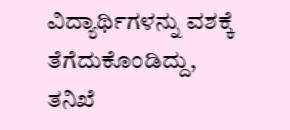ವಿದ್ಯಾರ್ಥಿಗಳನ್ನು ವಶಕ್ಕೆ ತೆಗೆದುಕೊಂಡಿದ್ದು, ತನಿಖೆ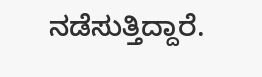ನಡೆಸುತ್ತಿದ್ದಾರೆ.